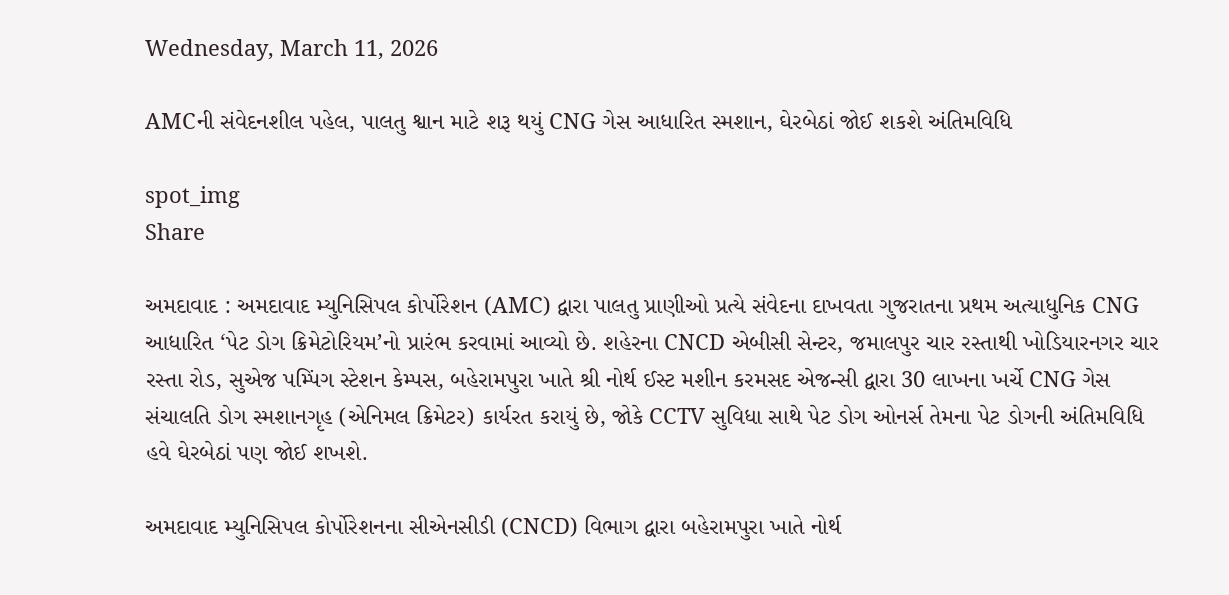Wednesday, March 11, 2026

AMCની સંવેદનશીલ પહેલ, પાલતુ શ્વાન માટે શરૂ થયું CNG ગેસ આધારિત સ્મશાન, ઘેરબેઠાં જોઈ શકશે અંતિમવિધિ

spot_img
Share

અમદાવાદ : અમદાવાદ મ્યુનિસિપલ કોર્પોરેશન (AMC) દ્વારા પાલતુ પ્રાણીઓ પ્રત્યે સંવેદના દાખવતા ગુજરાતના પ્રથમ અત્યાધુનિક CNG આધારિત ‘પેટ ડોગ ક્રિમેટોરિયમ’નો પ્રારંભ કરવામાં આવ્યો છે. શહેરના CNCD એબીસી સેન્ટર, જમાલપુર ચાર રસ્તાથી ખોડિયારનગર ચાર રસ્તા રોડ, સુએજ પમ્પિંગ સ્ટેશન કેમ્પસ, બહેરામપુરા ખાતે શ્રી નોર્થ ઈસ્ટ મશીન કરમસદ એજન્સી દ્વારા 30 લાખના ખર્ચે CNG ગેસ સંચાલતિ ડોગ સ્મશાનગૃહ (એનિમલ ક્રિમેટર) કાર્યરત કરાયું છે, જોકે CCTV સુવિધા સાથે પેટ ડોગ ઓનર્સ તેમના પેટ ડોગની અંતિમવિધિ હવે ઘેરબેઠાં પણ જોઈ શખશે.

અમદાવાદ મ્યુનિસિપલ કોર્પોરેશનના સીએનસીડી (CNCD) વિભાગ દ્વારા બહેરામપુરા ખાતે નોર્થ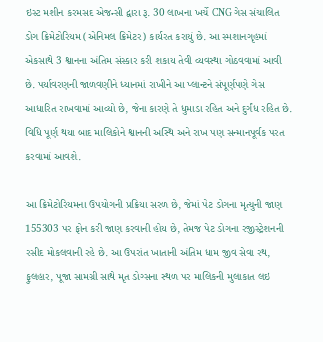ઇસ્ટ મશીન કરમસદ એજન્સી દ્વારા રૂ. 30 લાખના ખર્ચે CNG ગેસ સંચાલિત ડોગ ક્રિમેટોરિયમ (એનિમલ ક્રિમેટર) કાર્યરત કરાયું છે. આ સ્મશાનગૃહમાં એકસાથે 3 શ્વાનના અંતિમ સંસ્કાર કરી શકાય તેવી વ્યવસ્થા ગોઠવવામાં આવી છે. પર્યાવરણની જાળવણીને ધ્યાનમાં રાખીને આ પ્લાન્ટને સંપૂર્ણપણે ગેસ આધારિત રાખવામાં આવ્યો છે, જેના કારણે તે ધુમાડા રહિત અને દુર્ગંધ રહિત છે. વિધિ પૂર્ણ થયા બાદ માલિકોને શ્વાનની અસ્થિ અને રાખ પણ સન્માનપૂર્વક પરત કરવામાં આવશે.

આ ક્રિમેટોરિયમના ઉપયોગની પ્રક્રિયા સરળ છે, જેમાં પેટ ડોગના મૃત્યુની જાણ 155303 પર ફોન કરી જાણ કરવાની હોય છે, તેમજ પેટ ડોગના રજીસ્ટ્રેશનની રસીદ મોકલવાની રહે છે. આ ઉપરાંત ખાતાની અંતિમ ધામ જીવ સેવા રથ, ફુલહાર, પૂજા સામગ્રી સાથે મૃત ડોગ્સના સ્થળ પર માલિકની મુલાકાત લઇ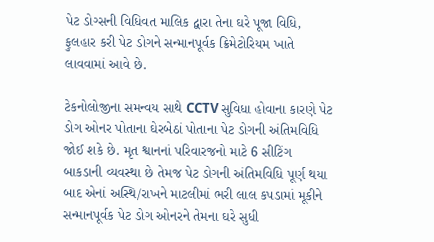પેટ ડોગ્સની વિધિવત માલિક દ્વારા તેના ઘરે પૂજા વિધિ, ફુલહાર કરી પેટ ડોગને સન્માનપૂર્વક ક્રિમેટોરિયમ ખાતે લાવવામાં આવે છે.

ટેકનોલોજીના સમન્વય સાથે CCTV સુવિધા હોવાના કારણે પેટ ડોગ ઓનર પોતાના ઘેરબેઠાં પોતાના પેટ ડોગની અંતિમવિધિ જોઈ શકે છે. મૃત શ્વાનનાં પરિવારજનો માટે 6 સીટિંગ બાકડાની વ્યવસ્થા છે તેમજ પેટ ડોગની અંતિમવિધિ પૂર્ણ થયા બાદ એનાં અસ્થિ/રાખને માટલીમાં ભરી લાલ કપડામાં મૂકીને સન્માનપૂર્વક પેટ ડોગ ઓનરને તેમના ઘરે સુધી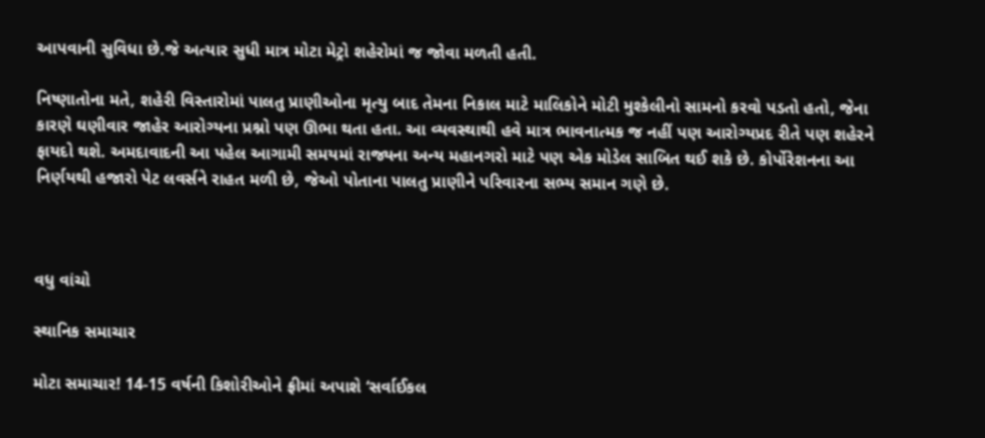આપવાની સુવિધા છે.જે અત્યાર સુધી માત્ર મોટા મેટ્રો શહેરોમાં જ જોવા મળતી હતી.

નિષ્ણાતોના મતે, શહેરી વિસ્તારોમાં પાલતુ પ્રાણીઓના મૃત્યુ બાદ તેમના નિકાલ માટે માલિકોને મોટી મુશ્કેલીનો સામનો કરવો પડતો હતો, જેના કારણે ઘણીવાર જાહેર આરોગ્યના પ્રશ્નો પણ ઊભા થતા હતા. આ વ્યવસ્થાથી હવે માત્ર ભાવનાત્મક જ નહીં પણ આરોગ્યપ્રદ રીતે પણ શહેરને ફાયદો થશે. અમદાવાદની આ પહેલ આગામી સમયમાં રાજ્યના અન્ય મહાનગરો માટે પણ એક મોડેલ સાબિત થઈ શકે છે. કોર્પોરેશનના આ નિર્ણયથી હજારો પેટ લવર્સને રાહત મળી છે, જેઓ પોતાના પાલતુ પ્રાણીને પરિવારના સભ્ય સમાન ગણે છે.



વધુ વાંચો

સ્થાનિક સમાચાર

મોટા સમાચાર! 14-15 વર્ષની કિશોરીઓને ફ્રીમાં અપાશે ‘સર્વાઈકલ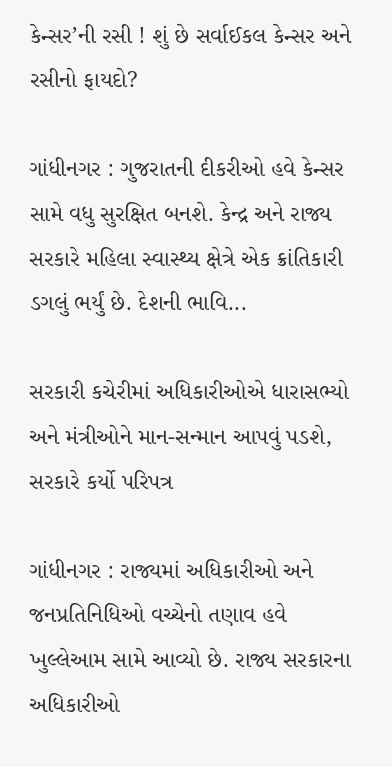કેન્સર’ની રસી ! શું છે સર્વાઈકલ કેન્સર અને રસીનો ફાયદો?

ગાંધીનગર : ગુજરાતની દીકરીઓ હવે કેન્સર સામે વધુ સુરક્ષિત બનશે. કેન્દ્ર અને રાજ્ય સરકારે મહિલા સ્વાસ્થ્ય ક્ષેત્રે એક ક્રાંતિકારી ડગલું ભર્યું છે. દેશની ભાવિ...

સરકારી કચેરીમાં અધિકારીઓએ ધારાસભ્યો અને મંત્રીઓને માન-સન્માન આપવું પડશે, સરકારે કર્યો પરિપત્ર

ગાંધીનગર : રાજ્યમાં અધિકારીઓ અને જનપ્રતિનિધિઓ વચ્ચેનો તણાવ હવે ખુલ્લેઆમ સામે આવ્યો છે. રાજ્ય સરકારના અધિકારીઓ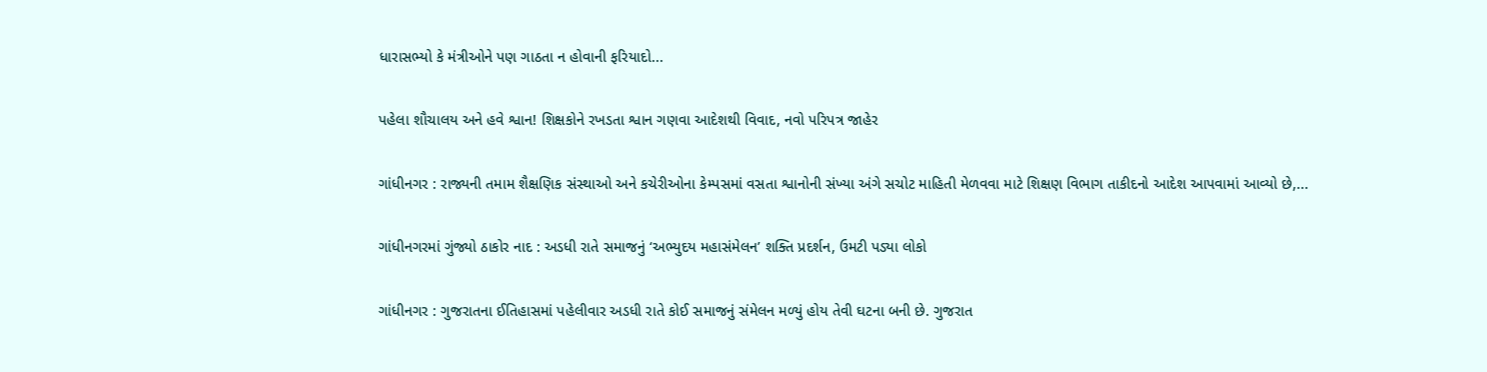ધારાસભ્યો કે મંત્રીઓને પણ ગાઠતા ન હોવાની ફરિયાદો...

પહેલા શૌચાલય અને હવે શ્વાન! શિક્ષકોને રખડતા શ્વાન ગણવા આદેશથી વિવાદ, નવો પરિપત્ર જાહેર

ગાંધીનગર : રાજ્યની તમામ શૈક્ષણિક સંસ્થાઓ અને કચેરીઓના કેમ્પસમાં વસતા શ્વાનોની સંખ્યા અંગે સચોટ માહિતી મેળવવા માટે શિક્ષણ વિભાગ તાકીદનો આદેશ આપવામાં આવ્યો છે,...

ગાંધીનગરમાં ગુંજ્યો ઠાકોર નાદ : અડધી રાતે સમાજનું ‘અભ્યુદય મહાસંમેલન’ શક્તિ પ્રદર્શન, ઉમટી પડ્યા લોકો

ગાંધીનગર : ગુજરાતના ઈતિહાસમાં પહેલીવાર અડધી રાતે કોઈ સમાજનું સંમેલન મળ્યું હોય તેવી ઘટના બની છે. ગુજરાત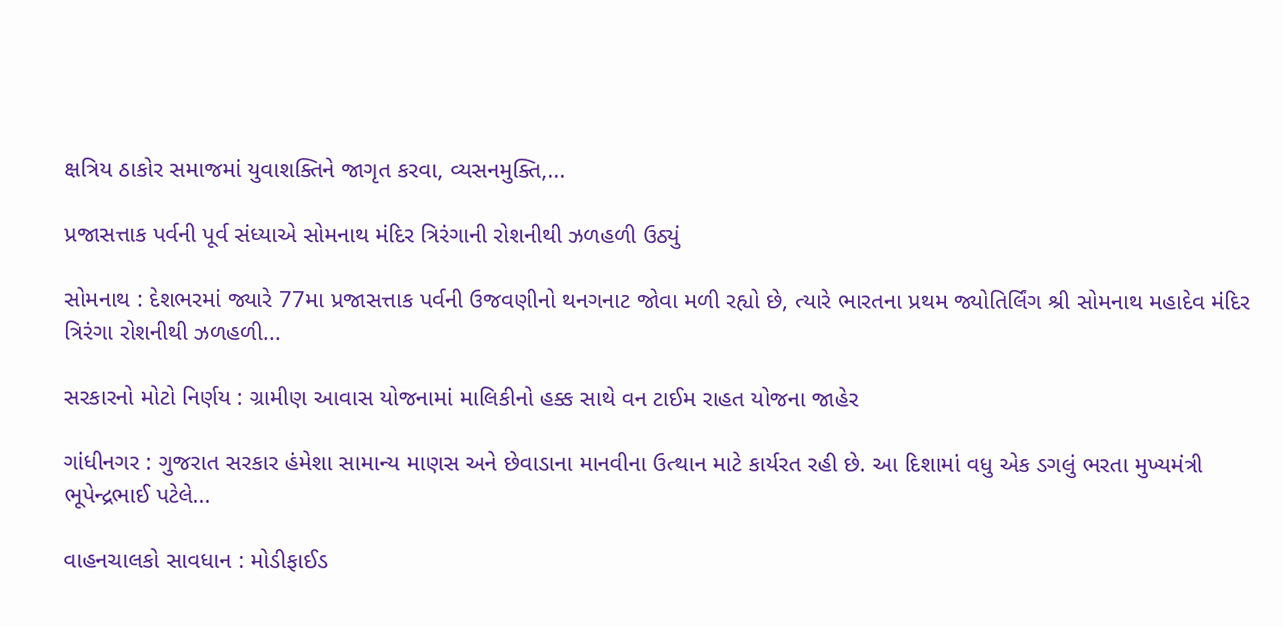ક્ષત્રિય ઠાકોર સમાજમાં યુવાશક્તિને જાગૃત કરવા, વ્યસનમુક્તિ,...

પ્રજાસત્તાક પર્વની પૂર્વ સંધ્યાએ સોમનાથ મંદિર ત્રિરંગાની રોશનીથી ઝળહળી ઉઠ્યું

સોમનાથ : દેશભરમાં જ્યારે 77મા પ્રજાસત્તાક પર્વની ઉજવણીનો થનગનાટ જોવા મળી રહ્યો છે, ત્યારે ભારતના પ્રથમ જ્યોતિર્લિંગ શ્રી સોમનાથ મહાદેવ મંદિર ત્રિરંગા રોશનીથી ઝળહળી...

સરકારનો મોટો નિર્ણય : ગ્રામીણ આવાસ યોજનામાં માલિકીનો હક્ક સાથે વન ટાઈમ રાહત યોજના જાહેર

ગાંધીનગર : ગુજરાત સરકાર હંમેશા સામાન્ય માણસ અને છેવાડાના માનવીના ઉત્થાન માટે કાર્યરત રહી છે. આ દિશામાં વધુ એક ડગલું ભરતા મુખ્યમંત્રી ભૂપેન્દ્રભાઈ પટેલે...

વાહનચાલકો સાવધાન : મોડીફાઈડ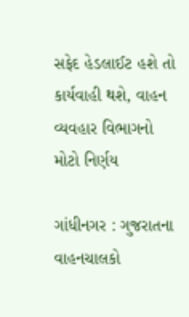સફેદ હેડલાઈટ હશે તો કાર્યવાહી થશે, વાહન વ્યવહાર વિભાગનો મોટો નિર્ણય

ગાંધીનગર : ગુજરાતના વાહનચાલકો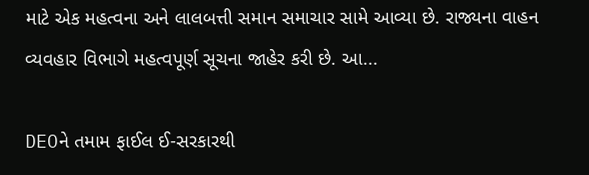માટે એક મહત્વના અને લાલબત્તી સમાન સમાચાર સામે આવ્યા છે. રાજ્યના વાહન વ્યવહાર વિભાગે મહત્વપૂર્ણ સૂચના જાહેર કરી છે. આ...

DEOને તમામ ફાઈલ ઈ-સરકારથી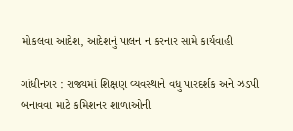મોકલવા આદેશ, આદેશનું પાલન ન કરનાર સામે કાર્યવાહી

ગાંધીનગર : રાજ્યમાં શિક્ષણ વ્યવસ્થાને વધુ પારદર્શક અને ઝડપી બનાવવા માટે કમિશનર શાળાઓની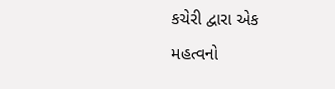કચેરી દ્વારા એક મહત્વનો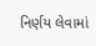નિર્ણય લેવામાં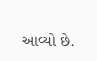આવ્યો છે.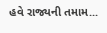હવે રાજ્યની તમામ...